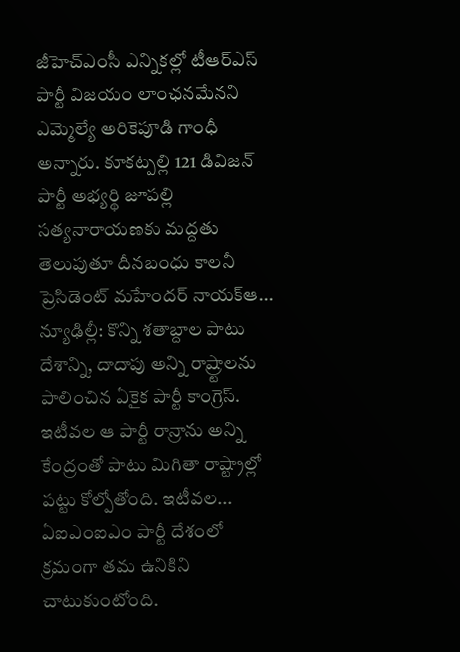జీహెచ్ఎంసీ ఎన్నికల్లో టీఆర్ఎస్ పార్టీ విజయం లాంఛనమేనని ఎమ్మెల్యే అరికెపూడి గాంధీ అన్నారు. కూకట్పల్లి 121 డివిజన్ పార్టీ అభ్యర్థి జూపల్లి సత్యనారాయణకు మద్దతు తెలుపుతూ దీనబంధు కాలనీ ప్రెసిడెంట్ మహేందర్ నాయక్ఆ...
న్యూఢిల్లీ: కొన్ని శతాబ్దాల పాటు దేశాన్ని, దాదాపు అన్ని రాష్ర్టాలను పాలించిన ఏకైక పార్టీ కాంగ్రెస్. ఇటీవల ఆ పార్టీ రాన్రాను అన్ని కేంద్రంతో పాటు మిగితా రాష్ట్రాల్లో పట్టు కోల్పోతోంది. ఇటీవల...
ఏఐఎంఐఎం పార్టీ దేశంలో క్రమంగా తమ ఉనికిని చాటుకుంటోంది.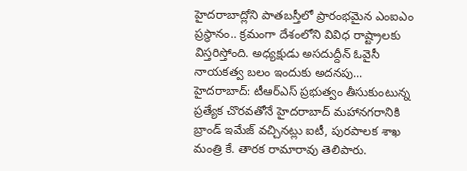హైదరాబాద్లోని పాతబస్తీలో ప్రారంభమైన ఎంఐఎం ప్రస్థానం.. క్రమంగా దేశంలోని వివిధ రాష్ట్రాలకు విస్తరిస్తోంది. అధ్యక్షుడు అసదుద్దీన్ ఓవైసీ నాయకత్వ బలం ఇందుకు అదనపు...
హైదరాబాద్: టీఆర్ఎస్ ప్రభుత్వం తీసుకుంటున్న ప్రత్యేక చొరవతోనే హైదరాబాద్ మహానగరానికి బ్రాండ్ ఇమేజ్ వచ్చినట్లు ఐటీ, పురపాలక శాఖ మంత్రి కే. తారక రామారావు తెలిపారు.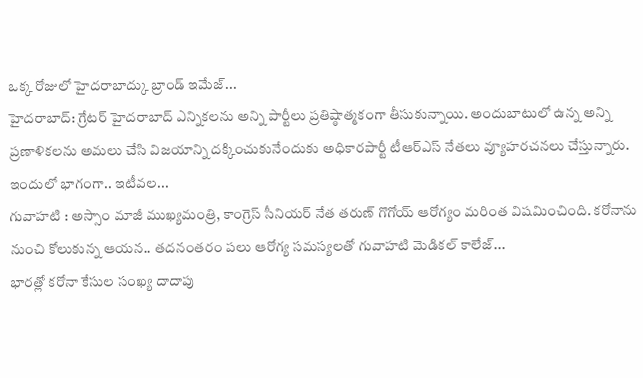ఒక్క రోజులో హైదరాబాద్కు బ్రాండ్ ఇమేజ్...
హైదరాబాద్: గ్రేటర్ హైదరాబాద్ ఎన్నికలను అన్ని పార్టీలు ప్రతిష్ఠాత్మకంగా తీసుకున్నాయి. అందుబాటులో ఉన్న అన్ని ప్రణాళికలను అమలు చేసి విజయాన్ని దక్కించుకునేందుకు అధికారపార్టీ టీఆర్ఎస్ నేతలు వ్యూహరచనలు చేస్తున్నారు. ఇందులో భాగంగా.. ఇటీవల...
గువాహటి : అస్సాం మాజీ ముఖ్యమంత్రి, కాంగ్రెస్ సీనియర్ నేత తరుణ్ గొగోయ్ ఆరోగ్యం మరింత విషమించింది. కరోనాను నుంచి కోలుకున్న ఆయన.. తదనంతరం పలు ఆరోగ్య సమస్యలతో గువాహటి మెడికల్ కాలేజ్...
భారత్లో కరోనా కేసుల సంఖ్య దాదాపు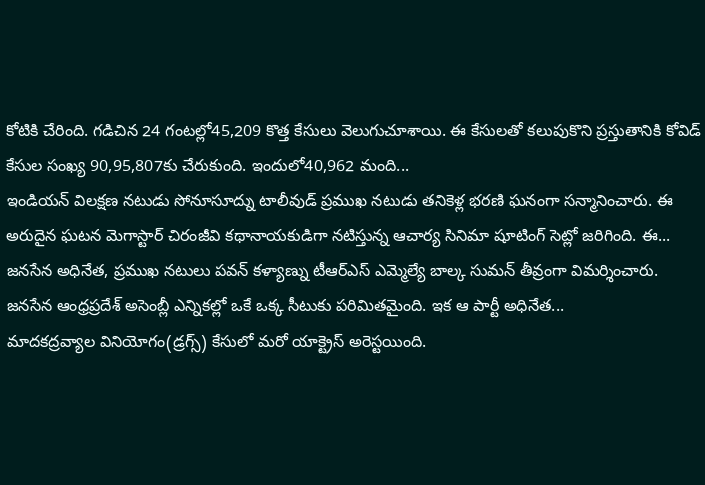కోటికి చేరింది. గడిచిన 24 గంటల్లో45,209 కొత్త కేసులు వెలుగుచూశాయి. ఈ కేసులతో కలుపుకొని ప్రస్తుతానికి కోవిడ్ కేసుల సంఖ్య 90,95,807కు చేరుకుంది. ఇందులో40,962 మంది...
ఇండియన్ విలక్షణ నటుడు సోనూసూద్ను టాలీవుడ్ ప్రముఖ నటుడు తనికెళ్ల భరణి ఘనంగా సన్మానించారు. ఈ అరుదైన ఘటన మెగాస్టార్ చిరంజీవి కథానాయకుడిగా నటిస్తున్న ఆచార్య సినిమా షూటింగ్ సెట్లో జరిగింది. ఈ...
జనసేన అధినేత, ప్రముఖ నటులు పవన్ కళ్యాణ్ను టీఆర్ఎస్ ఎమ్మెల్యే బాల్క సుమన్ తీవ్రంగా విమర్శించారు. జనసేన ఆంధ్రప్రదేశ్ అసెంబ్లీ ఎన్నికల్లో ఒకే ఒక్క సీటుకు పరిమితమైంది. ఇక ఆ పార్టీ అధినేత...
మాదకద్రవ్యాల వినియోగం(డ్రగ్స్) కేసులో మరో యాక్ట్రెస్ అరెస్టయింది.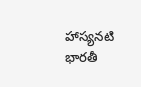హాస్యనటి భారతీ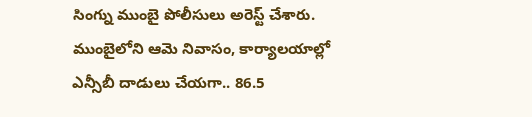సింగ్ను ముంబై పోలీసులు అరెస్ట్ చేశారు. ముంబైలోని ఆమె నివాసం, కార్యాలయాల్లో ఎన్సీబీ దాడులు చేయగా.. 86.5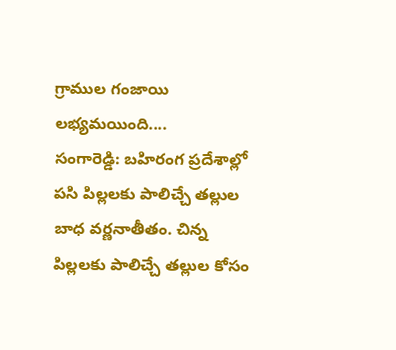గ్రాముల గంజాయి లభ్యమయింది....
సంగారెడ్డి: బహిరంగ ప్రదేశాల్లో పసి పిల్లలకు పాలిచ్చే తల్లుల బాధ వర్ణనాతీతం. చిన్న పిల్లలకు పాలిచ్చే తల్లుల కోసం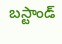బస్టాండ్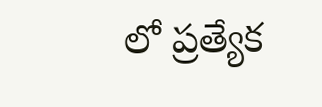లో ప్రత్యేక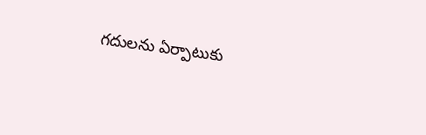గదులను ఏర్పాటుకు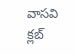వాసవి క్లబ్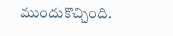ముందుకొచ్చింది.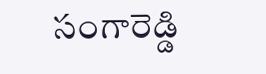సంగారెడ్డి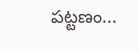పట్టణం...